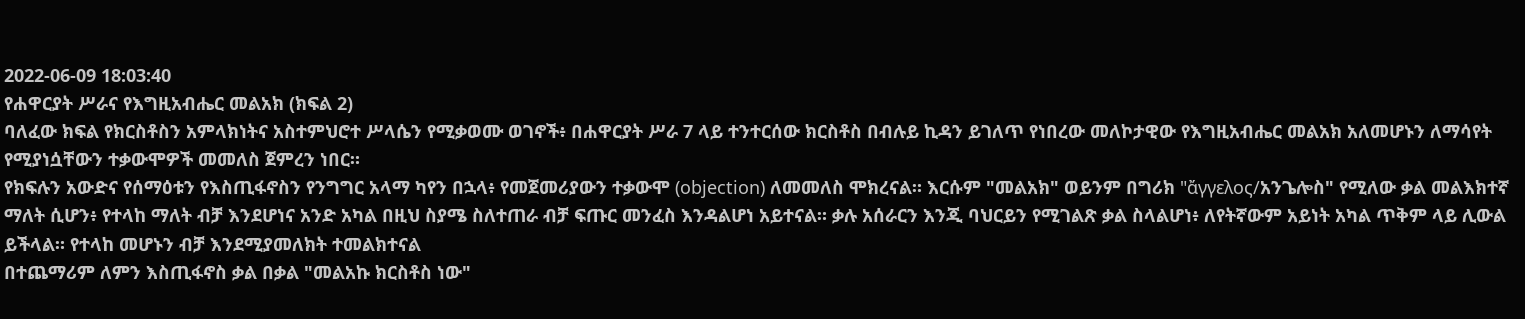2022-06-09 18:03:40
የሐዋርያት ሥራና የእግዚአብሔር መልአክ (ክፍል 2)
ባለፈው ክፍል የክርስቶስን አምላክነትና አስተምህሮተ ሥላሴን የሚቃወሙ ወገኖች፥ በሐዋርያት ሥራ 7 ላይ ተንተርሰው ክርስቶስ በብሉይ ኪዳን ይገለጥ የነበረው መለኮታዊው የእግዚአብሔር መልአክ አለመሆኑን ለማሳየት የሚያነሷቸውን ተቃውሞዎች መመለስ ጀምረን ነበር።
የክፍሉን አውድና የሰማዕቱን የእስጢፋኖስን የንግግር አላማ ካየን በኋላ፥ የመጀመሪያውን ተቃውሞ (objection) ለመመለስ ሞክረናል። እርሱም "መልአክ" ወይንም በግሪክ "ἄγγελος/አንጌሎስ" የሚለው ቃል መልእክተኛ ማለት ሲሆን፥ የተላከ ማለት ብቻ እንደሆነና አንድ አካል በዚህ ስያሜ ስለተጠራ ብቻ ፍጡር መንፈስ እንዳልሆነ አይተናል። ቃሉ አሰራርን እንጂ ባህርይን የሚገልጽ ቃል ስላልሆነ፥ ለየትኛውም አይነት አካል ጥቅም ላይ ሊውል ይችላል። የተላከ መሆኑን ብቻ እንደሚያመለክት ተመልክተናል
በተጨማሪም ለምን እስጢፋኖስ ቃል በቃል "መልአኩ ክርስቶስ ነው"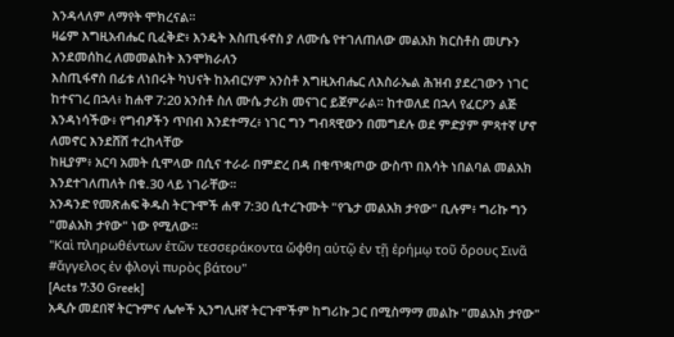እንዳላለም ለማየት ሞክረናል።
ዛሬም እግዚአብሔር ቢፈቅድ፥ እንዴት እስጢፋኖስ ያ ለሙሴ የተገለጠለው መልአክ ክርስቶስ መሆኑን እንደመሰከረ ለመመልከት እንሞክራለን
እስጢፋኖስ በፊቱ ለነበሩት ካህናት ከአብርሃም አንስቶ እግዚአብሔር ለእስራኤል ሕዝብ ያደረገውን ነገር ከተናገረ በኋላ፥ ከሐዋ 7:20 አንስቶ ስለ ሙሴ ታሪክ መናገር ይጀምራል። ከተወለደ በኋላ የፈርዖን ልጅ እንዳነሳችው፥ የግብፆችን ጥበብ እንደተማረ፥ ነገር ግን ግብጻዊውን በመግደሉ ወደ ምድያም ምጻተኛ ሆኖ ለመኖር እንደሸሸ ተረከላቸው
ከዚያም፥ አርባ አመት ሲሞላው በሲና ተራራ በምድረ በዳ በቁጥቋጦው ውስጥ በእሳት ነበልባል መልአክ እንደተገለጠለት በቁ.30 ላይ ነገራቸው።
አንዳንድ የመጽሐፍ ቅዱስ ትርጉሞች ሐዋ 7:30 ሲተረጉሙት "የጌታ መልአክ ታየው" ቢሉም፥ ግሪኩ ግን "መልአክ ታየው" ነው የሚለው።
"Καὶ πληρωθέντων ἐτῶν τεσσεράκοντα ὤφθη αὐτῷ ἐν τῇ ἐρήμῳ τοῦ ὄρους Σινᾶ #ἄγγελος ἐν φλογὶ πυρὸς βάτου"
[Acts 7:30 Greek]
አዲሱ መደበኛ ትርጉምና ሌሎች ኢንግሊዘኛ ትርጉሞችም ከግሪኩ ጋር በሚስማማ መልኩ "መልአክ ታየው"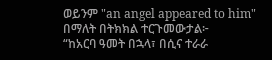ወይንም "an angel appeared to him" በማለት በትክክል ተርጉመውታል፦
“ከአርባ ዓመት በኋላ፣ በሲና ተራራ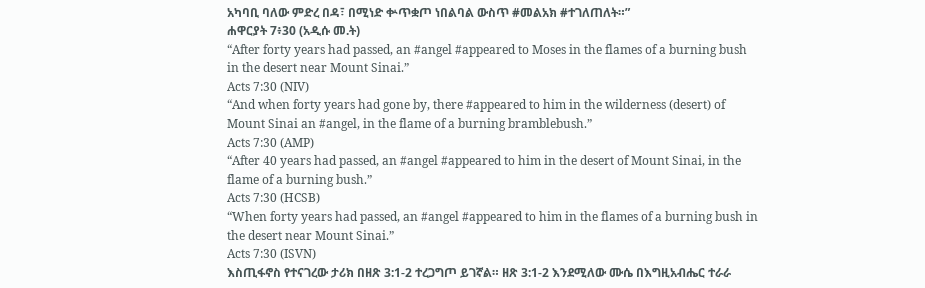አካባቢ ባለው ምድረ በዳ፣ በሚነድ ቍጥቋጦ ነበልባል ውስጥ #መልአክ #ተገለጠለት።”
ሐዋርያት 7፥30 (አዲሱ መ.ት)
“After forty years had passed, an #angel #appeared to Moses in the flames of a burning bush in the desert near Mount Sinai.”
Acts 7:30 (NIV)
“And when forty years had gone by, there #appeared to him in the wilderness (desert) of Mount Sinai an #angel, in the flame of a burning bramblebush.”
Acts 7:30 (AMP)
“After 40 years had passed, an #angel #appeared to him in the desert of Mount Sinai, in the flame of a burning bush.”
Acts 7:30 (HCSB)
“When forty years had passed, an #angel #appeared to him in the flames of a burning bush in the desert near Mount Sinai.”
Acts 7:30 (ISVN)
እስጢፋኖስ የተናገረው ታሪክ በዘጽ 3:1-2 ተረጋግጦ ይገኛል። ዘጽ 3:1-2 እንደሚለው ሙሴ በእግዚአብሔር ተራራ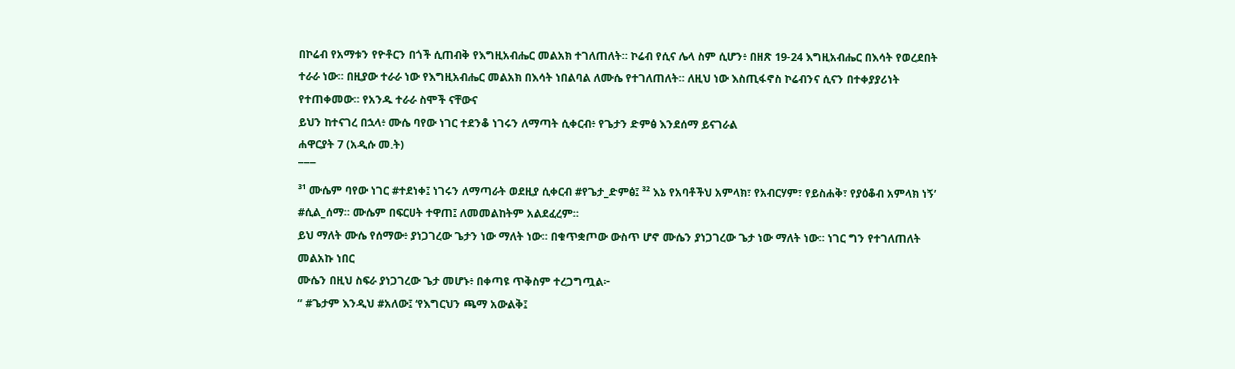በኮሬብ የአማቱን የዮቶርን በጎች ሲጠብቅ የእግዚአብሔር መልአክ ተገለጠለት። ኮሬብ የሲና ሌላ ስም ሲሆን፥ በዘጽ 19-24 እግዚአብሔር በእሳት የወረደበት ተራራ ነው። በዚያው ተራራ ነው የእግዚአብሔር መልአክ በእሳት ነበልባል ለሙሴ የተገለጠለት። ለዚህ ነው እስጢፋኖስ ኮሬብንና ሲናን በተቀያያሪነት የተጠቀመው። የአንዱ ተራራ ስሞች ናቸውና
ይህን ከተናገረ በኋላ፥ ሙሴ ባየው ነገር ተደንቆ ነገሩን ለማጣት ሲቀርብ፥ የጌታን ድምፅ እንደሰማ ይናገራል
ሐዋርያት 7 (አዲሱ መ.ት)
¯¯¯
³¹ ሙሴም ባየው ነገር #ተደነቀ፤ ነገሩን ለማጣራት ወደዚያ ሲቀርብ #የጌታ_ድምፅ፤ ³² እኔ የአባቶችህ አምላክ፣ የአብርሃም፣ የይስሐቅ፣ የያዕቆብ አምላክ ነኝ’ #ሲል_ሰማ። ሙሴም በፍርሀት ተዋጠ፤ ለመመልከትም አልደፈረም።
ይህ ማለት ሙሴ የሰማው፥ ያነጋገረው ጌታን ነው ማለት ነው። በቁጥቋጦው ውስጥ ሆኖ ሙሴን ያነጋገረው ጌታ ነው ማለት ነው። ነገር ግን የተገለጠለት መልአኩ ነበር
ሙሴን በዚህ ስፍራ ያነጋገረው ጌታ መሆኑ፥ በቀጣዩ ጥቅስም ተረጋግጧል፦
“ #ጌታም እንዲህ #አለው፤ ‘የእግርህን ጫማ አውልቅ፤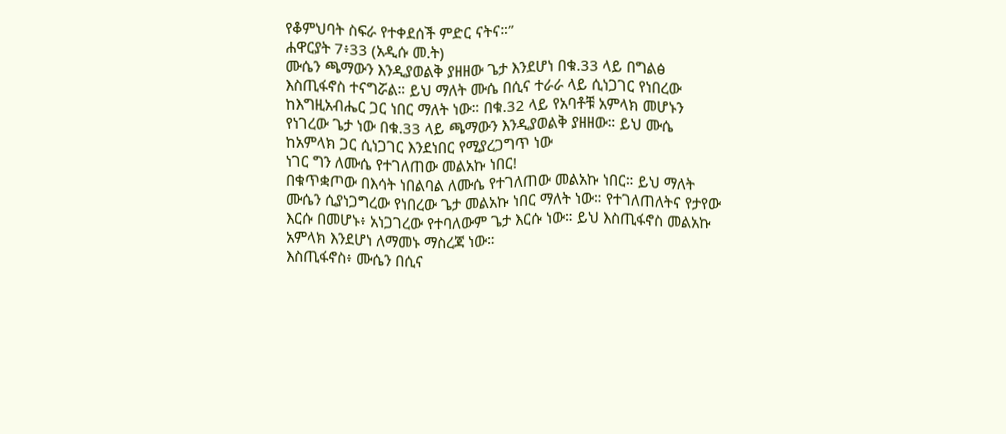የቆምህባት ስፍራ የተቀደሰች ምድር ናትና።”
ሐዋርያት 7፥33 (አዲሱ መ.ት)
ሙሴን ጫማውን እንዲያወልቅ ያዘዘው ጌታ እንደሆነ በቁ.33 ላይ በግልፅ እስጢፋኖስ ተናግሯል። ይህ ማለት ሙሴ በሲና ተራራ ላይ ሲነጋገር የነበረው ከእግዚአብሔር ጋር ነበር ማለት ነው። በቁ.32 ላይ የአባቶቹ አምላክ መሆኑን የነገረው ጌታ ነው በቁ.33 ላይ ጫማውን እንዲያወልቅ ያዘዘው። ይህ ሙሴ ከአምላክ ጋር ሲነጋገር እንደነበር የሚያረጋግጥ ነው
ነገር ግን ለሙሴ የተገለጠው መልአኩ ነበር!
በቁጥቋጦው በእሳት ነበልባል ለሙሴ የተገለጠው መልአኩ ነበር። ይህ ማለት ሙሴን ሲያነጋግረው የነበረው ጌታ መልአኩ ነበር ማለት ነው። የተገለጠለትና የታየው እርሱ በመሆኑ፥ አነጋገረው የተባለውም ጌታ እርሱ ነው። ይህ እስጢፋኖስ መልአኩ አምላክ እንደሆነ ለማመኑ ማስረጃ ነው።
እስጢፋኖስ፥ ሙሴን በሲና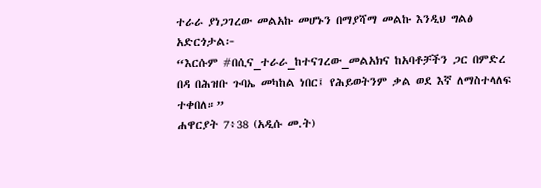ተራራ ያነጋገረው መልአኩ መሆኑን በማያሻማ መልኩ እንዲህ ግልፅ አድርጎታል፦
“እርሱም #በሲና_ተራራ_ከተናገረው_መልአክና ከአባቶቻችን ጋር በምድረ በዳ በሕዝቡ ጉባኤ መካከል ነበር፤ የሕይወትንም ቃል ወደ እኛ ለማስተላለፍ ተቀበለ።”
ሐዋርያት 7፥38 (አዲሱ መ.ት)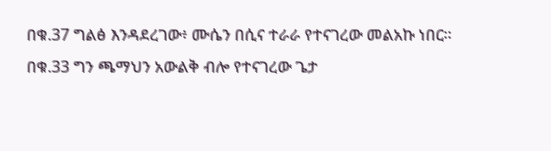በቁ.37 ግልፅ እንዳደረገው፥ ሙሴን በሲና ተራራ የተናገረው መልአኩ ነበር። በቁ.33 ግን ጫማህን አውልቅ ብሎ የተናገረው ጌታ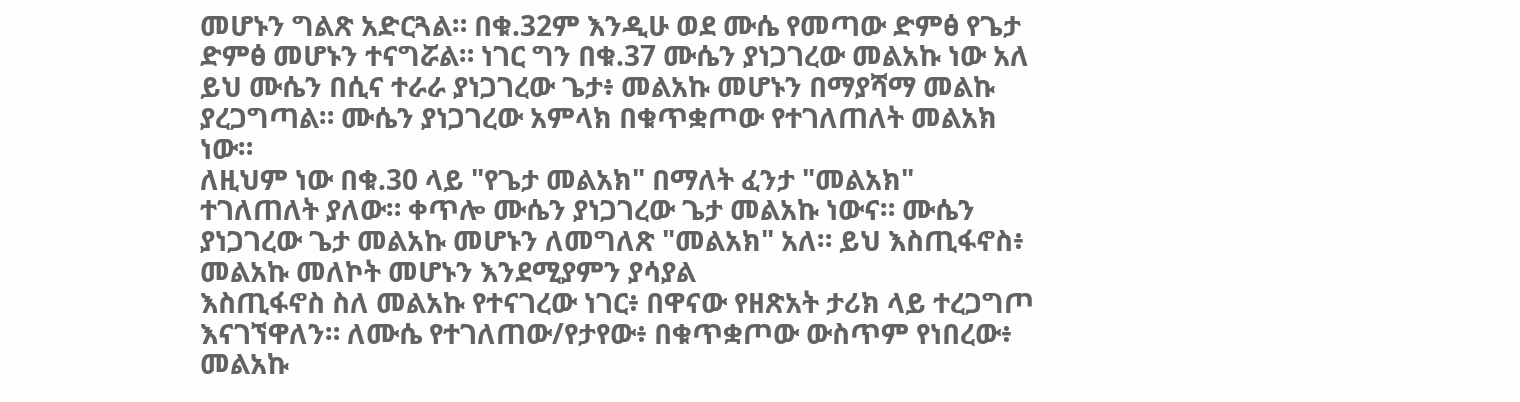መሆኑን ግልጽ አድርጓል። በቁ.32ም እንዲሁ ወደ ሙሴ የመጣው ድምፅ የጌታ ድምፅ መሆኑን ተናግሯል። ነገር ግን በቁ.37 ሙሴን ያነጋገረው መልአኩ ነው አለ
ይህ ሙሴን በሲና ተራራ ያነጋገረው ጌታ፥ መልአኩ መሆኑን በማያሻማ መልኩ ያረጋግጣል። ሙሴን ያነጋገረው አምላክ በቁጥቋጦው የተገለጠለት መልአክ ነው።
ለዚህም ነው በቁ.30 ላይ "የጌታ መልአክ" በማለት ፈንታ "መልአክ" ተገለጠለት ያለው። ቀጥሎ ሙሴን ያነጋገረው ጌታ መልአኩ ነውና። ሙሴን ያነጋገረው ጌታ መልአኩ መሆኑን ለመግለጽ "መልአክ" አለ። ይህ እስጢፋኖስ፥ መልአኩ መለኮት መሆኑን እንደሚያምን ያሳያል
እስጢፋኖስ ስለ መልአኩ የተናገረው ነገር፥ በዋናው የዘጽአት ታሪክ ላይ ተረጋግጦ እናገኘዋለን። ለሙሴ የተገለጠው/የታየው፥ በቁጥቋጦው ውስጥም የነበረው፥ መልአኩ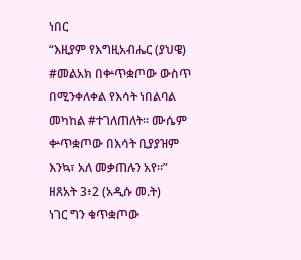ነበር
“እዚያም የእግዚአብሔር (ያህዌ) #መልአክ በቍጥቋጦው ውስጥ በሚንቀለቀል የእሳት ነበልባል መካከል #ተገለጠለት። ሙሴም ቍጥቋጦው በእሳት ቢያያዝም እንኳ፣ አለ መቃጠሉን አየ።”
ዘጸአት 3፥2 (አዲሱ መ.ት)
ነገር ግን ቁጥቋጦው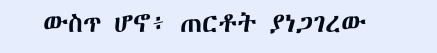ውስጥ ሆኖ፥ ጠርቶት ያነጋገረው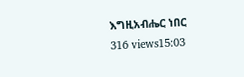እግዚአብሔር ነበር
316 views15:03